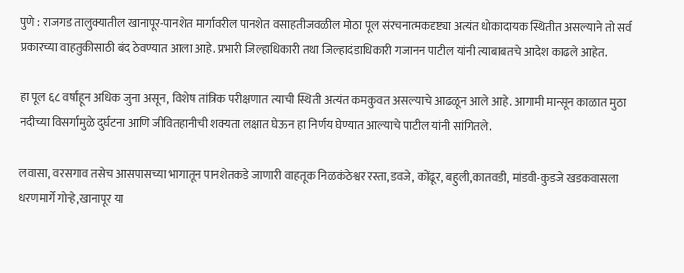पुणे : राजगड तालुक्यातील खानापूर-पानशेत मार्गावरील पानशेत वसाहतीजवळील मोठा पूल संरचनात्मकदृष्ट्या अत्यंत धोकादायक स्थितीत असल्याने तो सर्व प्रकारच्या वाहतुकीसाठी बंद ठेवण्यात आला आहे. प्रभारी जिल्हाधिकारी तथा जिल्हादंडाधिकारी गजानन पाटील यांनी त्याबाबतचे आदेश काढले आहेत.

हा पूल ६८ वर्षांहून अधिक जुना असून, विशेष तांत्रिक परीक्षणात त्याची स्थिती अत्यंत कमकुवत असल्याचे आढळून आले आहे. आगामी मान्सून काळात मुठा नदीच्या विसर्गामुळे दुर्घटना आणि जीवितहानीची शक्यता लक्षात घेऊन हा निर्णय घेण्यात आल्याचे पाटील यांनी सांगितले.

लवासा, वरसगाव तसेच आसपासच्या भागातून पानशेतकडे जाणारी वाहतूक निळकंठेश्वर रस्ता,डवजे, कोंढूर, बहुली,कातवडी, मांडवी-कुडजे खडकवासला धरणमार्गे गोऱ्हे,खानापूर या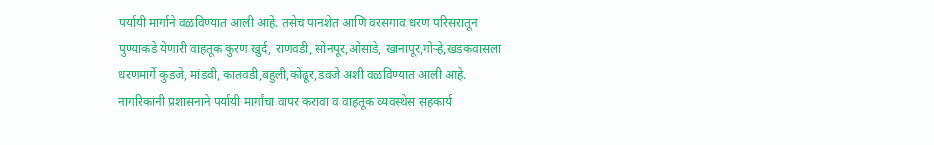पर्यायी मार्गाने वळविण्यात आली आहे. तसेच पानशेत आणि वरसगाव धरण परिसरातून पुण्याकडे येणारी वाहतूक कुरण खुर्द, राणवडी, सोनपूर,ओसाडे, खानापूर,गोऱ्हे,खडकवासला धरणमार्गे कुडजे, मांडवी, कातवडी,बहुली,कोंढूर,डवजे अशी वळविण्यात आली आहे. नागरिकांनी प्रशासनाने पर्यायी मार्गांचा वापर करावा व वाहतूक व्यवस्थेस सहकार्य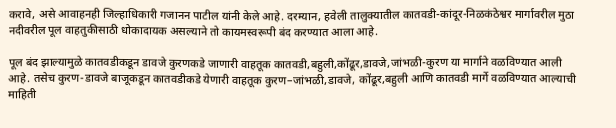करावे, असे आवाहनही जिल्हाधिकारी गजानन पाटील यांनी केले आहे. दरम्यान, हवेली तालुक्यातील कातवडी-कांदूर-निळकंठेश्वर मार्गावरील मुठा नदीवरील पूल वाहतुकीसाठी धोकादायक असल्याने तो कायमस्वरूपी बंद करण्यात आला आहे.

पूल बंद झाल्यामुळे कातवडीकडून डावजे कुरणकडे जाणारी वाहतूक कातवडी,बहुली,कोंढूर,डावजे,जांभळी-कुरण या मार्गाने वळविण्यात आली आहे. तसेच कुरण-डावजे बाजूकडून कातवडीकडे येणारी वाहतूक कुरण–जांभळी,डावजे, कोंढूर,बहुली आणि कातवडी मार्गे वळविण्यात आल्याची माहिती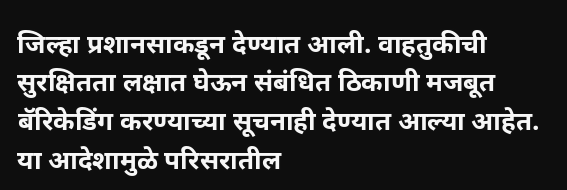जिल्हा प्रशानसाकडून देण्यात आली. वाहतुकीची सुरक्षितता लक्षात घेऊन संबंधित ठिकाणी मजबूत बॅरिकेडिंग करण्याच्या सूचनाही देण्यात आल्या आहेत. या आदेशामुळे परिसरातील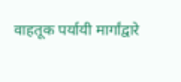वाहतूक पर्यायी मार्गांद्वारे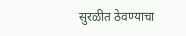सुरळीत ठेवण्याचा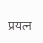प्रयत्न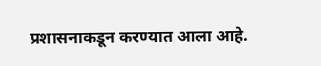प्रशासनाकडून करण्यात आला आहे.